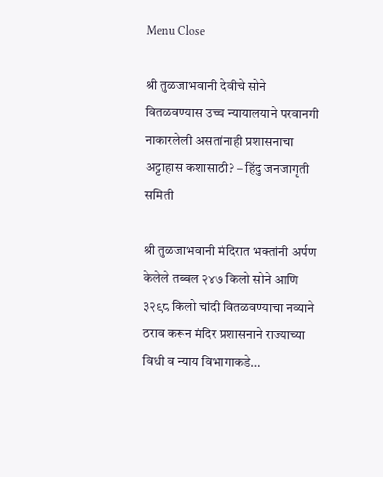Menu Close

श्री तुळजाभवानी देवीचे सोने वितळवण्यास उच्च न्यायालयाने परवानगी नाकारलेली असतांनाही प्रशासनाचा अट्टाहास कशासाठी? – हिंदु जनजागृती समिती

श्री तुळजाभवानी मंदिरात भक्तांनी अर्पण केलेले तब्बल २४७ किलो सोने आणि ३२९८ किलो चांदी वितळवण्याचा नव्याने ठराव करून मंदिर प्रशासनाने राज्याच्या विधी व न्याय विभागाकडे…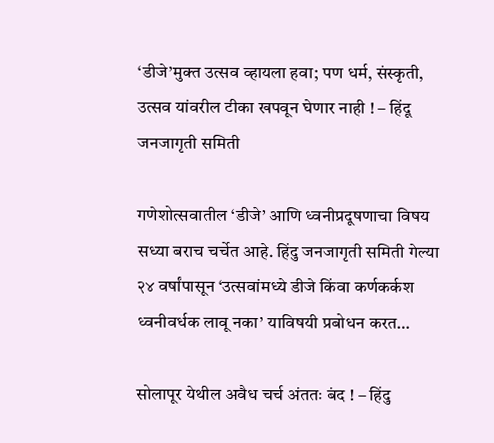‘डीजे’मुक्त उत्सव व्हायला हवा; पण धर्म, संस्कृती, उत्सव यांवरील टीका खपवून घेणार नाही ! – हिंदू जनजागृती समिती

गणेशोत्सवातील ‘डीजे’ आणि ध्वनीप्रदूषणाचा विषय सध्या बराच चर्चेत आहे. हिंदु जनजागृती समिती गेल्या २४ वर्षांपासून ‘उत्सवांमध्ये डीजे किंवा कर्णकर्कश ध्वनीवर्धक लावू नका’ याविषयी प्रबोधन करत…

सोलापूर येथील अवैध चर्च अंततः बंद ! – हिंदु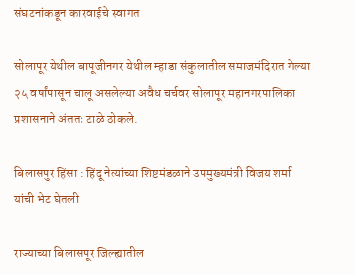संघटनांकडून कारवाईचे स्वागत

सोलापूर येथील बापूजीनगर येथील म्हाडा संकुलातील समाजमंदिरात गेल्या २५ वर्षांपासून चालू असलेल्या अवैध चर्चवर सोलापूर महानगरपालिका प्रशासनाने अंततः टाळे ठोकले.

बिलासपुर हिंसा : हिंदू नेत्यांच्या शिष्टमंडळाने उपमुख्यमंत्री विजय शर्मा यांची भेट घेतली

राज्याच्या बिलासपूर जिल्ह्यातील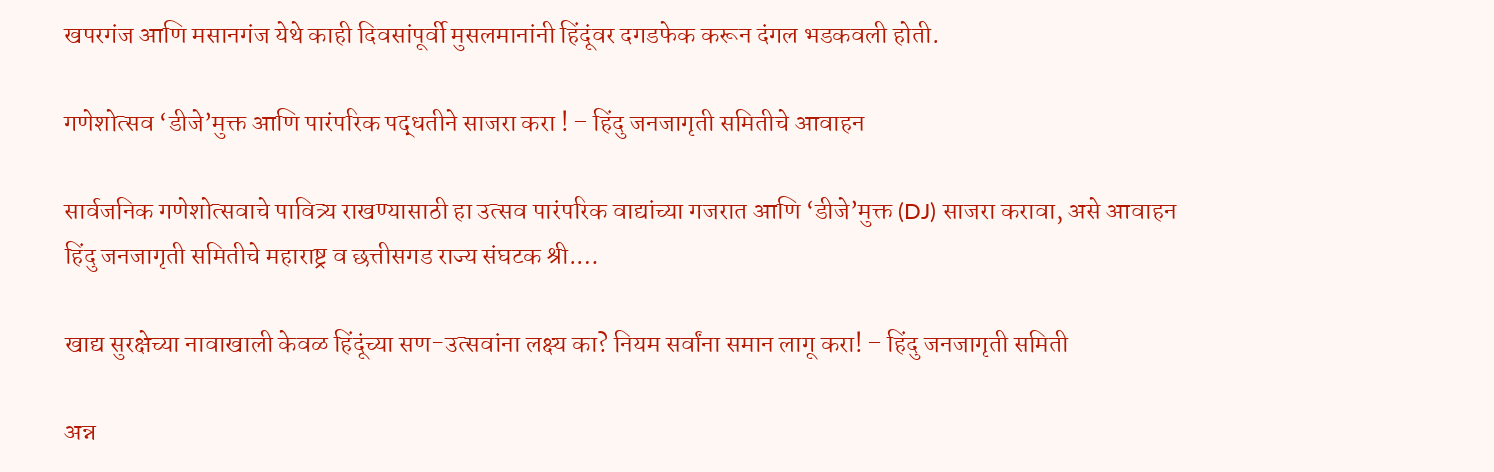खपरगंज आणि मसानगंज येथे काही दिवसांपूर्वी मुसलमानांनी हिंदूंवर दगडफेक करून दंगल भडकवली होती.

गणेशोत्सव ‘डीजे’मुक्त आणि पारंपरिक पद्धतीने साजरा करा ! – हिंदु जनजागृती समितीचे आवाहन

सार्वजनिक गणेशोत्सवाचे पावित्र्य राखण्यासाठी हा उत्सव पारंपरिक वाद्यांच्या गजरात आणि ‘डीजे’मुक्त (DJ) साजरा करावा, असे आवाहन हिंदु जनजागृती समितीचे महाराष्ट्र व छत्तीसगड राज्य संघटक श्री.…

खाद्य सुरक्षेच्या नावाखाली केवळ हिंदूंच्या सण-उत्सवांना लक्ष्य का? नियम सर्वांना समान लागू करा! – हिंदु जनजागृती समिती

अन्न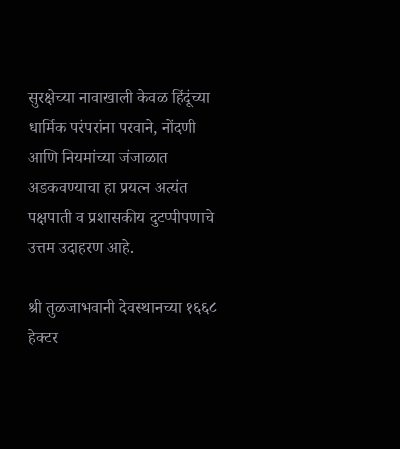सुरक्षेच्या नावाखाली केवळ हिंदूंच्या धार्मिक परंपरांना परवाने, नोंदणी आणि नियमांच्या जंजाळात अडकवण्याचा हा प्रयत्न अत्यंत पक्षपाती व प्रशासकीय दुटप्पीपणाचे उत्तम उदाहरण आहे.

श्री तुळजाभवानी देवस्थानच्या १६६८ हेक्टर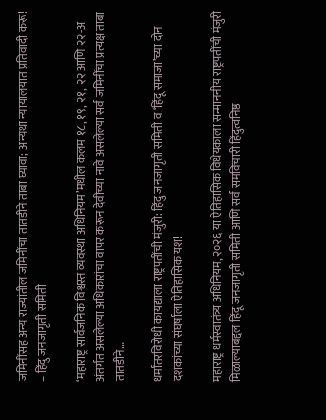जमिनींसह अन्य राज्यांतील जमिनींचा तातडीने ताबा घ्यावा; अन्यथा न्यायालयात प्रतिवादी करू! – हिंदु जनजागृती समिती

‘महाराष्ट्र सार्वजनिक विश्वस्त व्यवस्था अधिनियम’मधील कलम १८, १९, २१, २२ आणि २२-अ अंतर्गत असलेल्या अधिकारांचा वापर करून देवीच्या नावे असलेल्या सर्व जमिनींचा प्रत्यक्ष ताबा तातडीने…

धर्मांतरविरोधी कायद्याला राष्ट्रपतींची मंजुरी: हिंदु जनजागृती समिती व ‘हिंदू समाजा’च्या दोन दशकांच्या संघर्षाला ऐतिहासिक यश!

महाराष्ट्र धर्मस्वातंत्र्य अधिनियम, २०२६ या ऐतिहासिक विधेयकाला सन्माननीय राष्ट्रपतींची मंजुरी मिळाल्याबद्दल हिंदू जनजागृती समिती आणि सर्व समविचारी हिंदुत्वनिष्ठ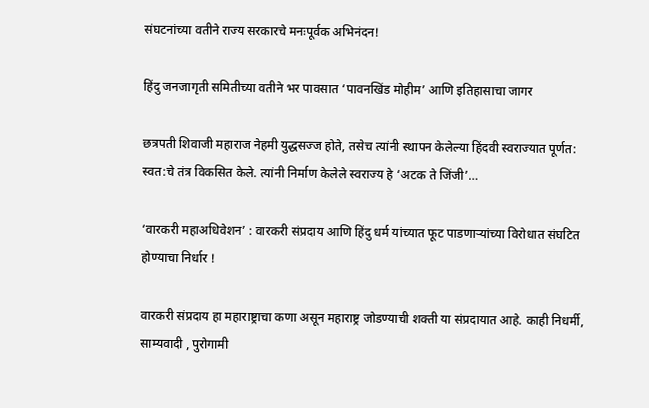संघटनांच्या वतीने राज्य सरकारचे मनःपूर्वक अभिनंदन!

हिंदु जनजागृती समितीच्या वतीने भर पावसात ‘पावनखिंड मोहीम’ आणि इतिहासाचा जागर

छत्रपती शिवाजी महाराज नेहमी युद्धसज्ज होते, तसेच त्यांनी स्थापन केलेल्या हिंदवी स्वराज्यात पूर्णत: स्वत:चे तंत्र विकसित केले. त्यांनी निर्माण केलेले स्वराज्य हे ‘अटक ते जिंजी’…

‘वारकरी महाअधिवेशन’ : वारकरी संप्रदाय आणि हिंदु धर्म यांच्यात फूट पाडणार्‍यांच्या विरोधात संघटित होण्याचा निर्धार !

वारकरी संप्रदाय हा महाराष्ट्राचा कणा असून महाराष्ट्र जोडण्याची शक्ती या संप्रदायात आहे. काही निधर्मी, साम्यवादी , पुरोगामी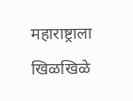महाराष्ट्राला खिळखिळे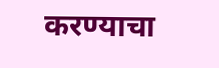करण्याचा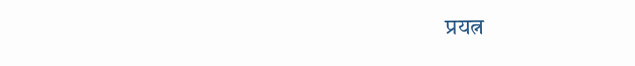प्रयत्न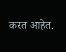करत आहेत.